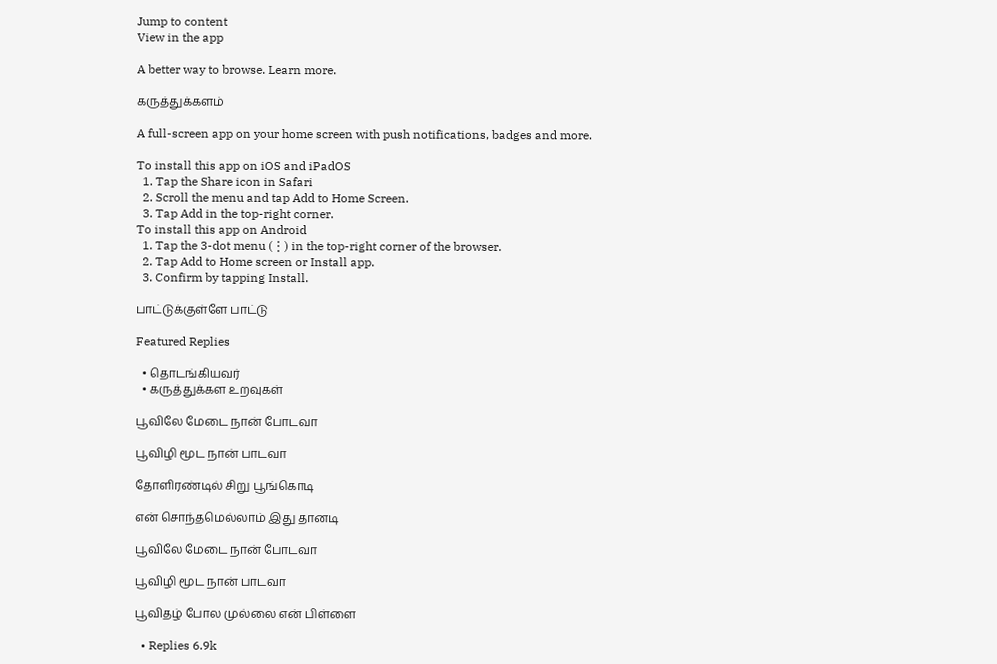Jump to content
View in the app

A better way to browse. Learn more.

கருத்துக்களம்

A full-screen app on your home screen with push notifications, badges and more.

To install this app on iOS and iPadOS
  1. Tap the Share icon in Safari
  2. Scroll the menu and tap Add to Home Screen.
  3. Tap Add in the top-right corner.
To install this app on Android
  1. Tap the 3-dot menu (⋮) in the top-right corner of the browser.
  2. Tap Add to Home screen or Install app.
  3. Confirm by tapping Install.

பாட்டுக்குள்ளே பாட்டு

Featured Replies

  • தொடங்கியவர்
  • கருத்துக்கள உறவுகள்

பூவிலே மேடை நான் போடவா

பூவிழி மூட நான் பாடவா

தோளிரண்டில் சிறு பூங்கொடி

என் சொந்தமெல்லாம் இது தானடி

பூவிலே மேடை நான் போடவா

பூவிழி மூட நான் பாடவா

பூவிதழ் போல முல்லை என் பிள்ளை

  • Replies 6.9k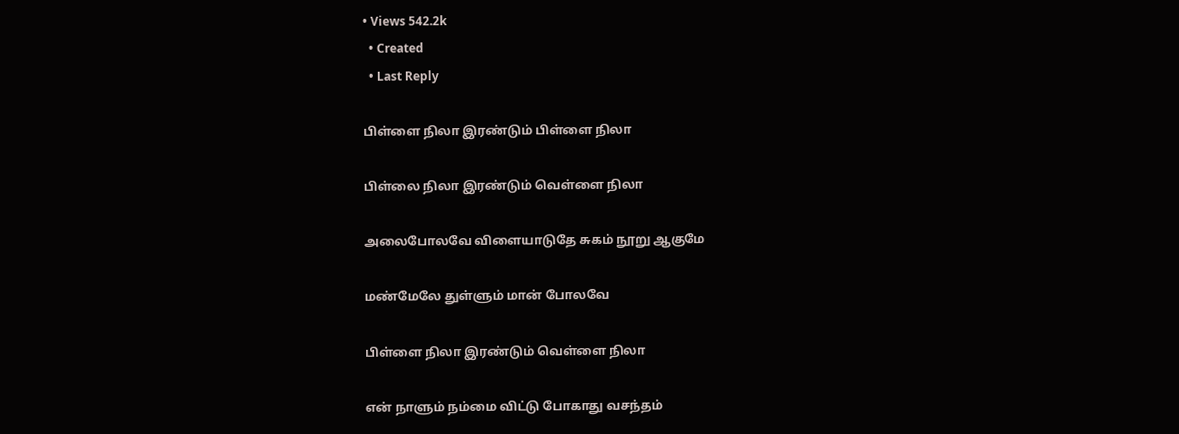• Views 542.2k
  • Created
  • Last Reply

பிள்ளை நிலா இரண்டும் பிள்ளை நிலா

பிள்லை நிலா இரண்டும் வெள்ளை நிலா

அலைபோலவே விளையாடுதே சுகம் நூறு ஆகுமே

மண்மேலே துள்ளும் மான் போலவே

பிள்ளை நிலா இரண்டும் வெள்ளை நிலா

என் நாளும் நம்மை விட்டு போகாது வசந்தம்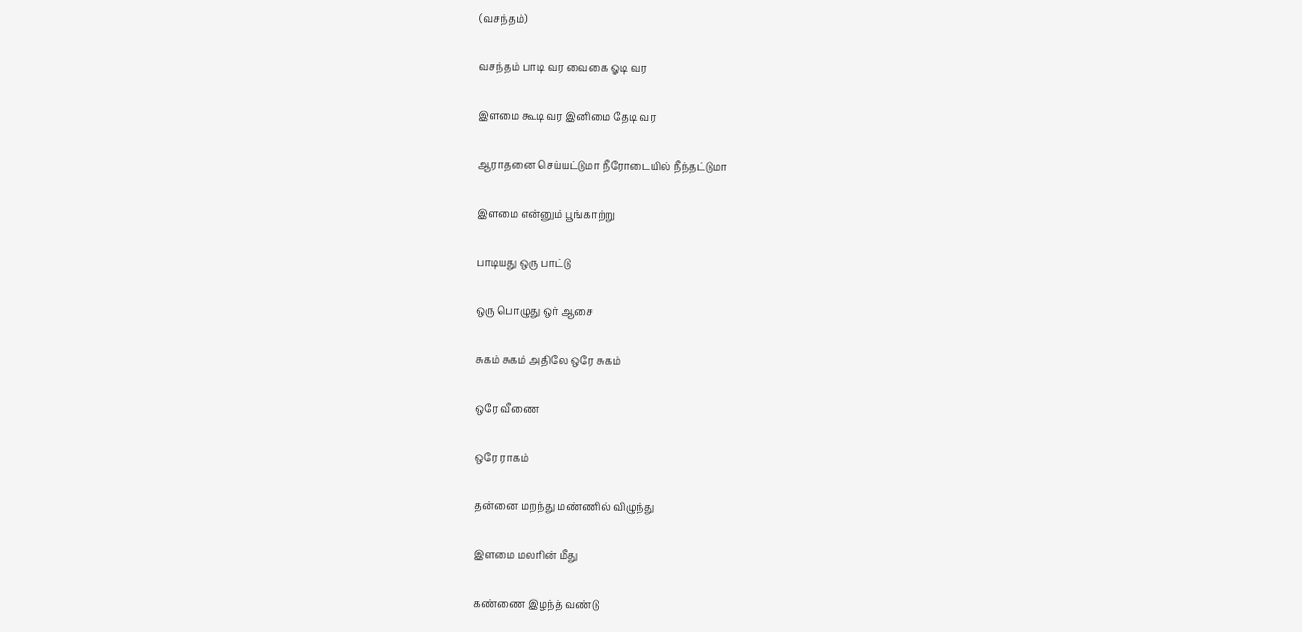(வசந்தம்)

வசந்தம் பாடி வர வைகை ஓடி வர

இளமை கூடி வர இனிமை தேடி வர

ஆராதனை செய்யட்டுமா நீரோடையில் நீந்தட்டுமா

இளமை என்னும் பூங்காற்று

பாடியது ஒரு பாட்டு

ஒரு பொழுது ஒர் ஆசை

சுகம் சுகம் அதிலே ஒரே சுகம்

ஒரே வீணை

ஒரே ராகம்

தன்னை மறந்து மண்ணில் விழுந்து

இளமை மலரின் மீது

கண்ணை இழந்த் வண்டு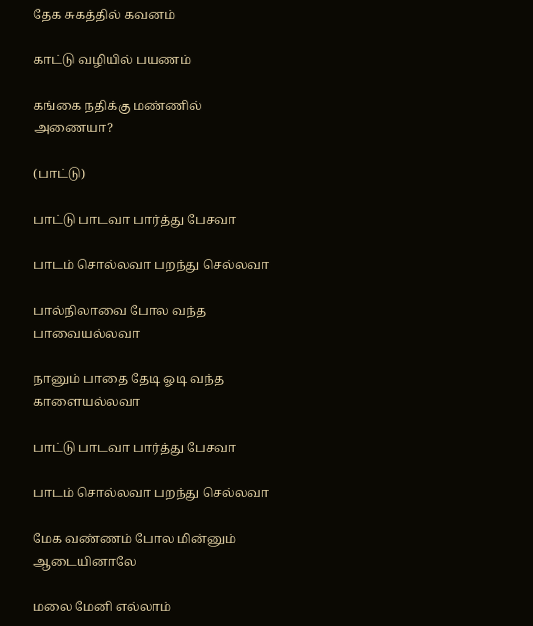தேக சுகத்தில் கவனம்

காட்டு வழியில் பயணம்

கங்கை நதிக்கு மண்ணில் அணையா?

(பாட்டு)

பாட்டு பாடவா பார்த்து பேசவா

பாடம் சொல்லவா பறந்து செல்லவா

பால்நிலாவை போல வந்த பாவையல்லவா

நானும் பாதை தேடி ஓடி வந்த காளையல்லவா

பாட்டு பாடவா பார்த்து பேசவா

பாடம் சொல்லவா பறந்து செல்லவா

மேக வண்ணம் போல மின்னும் ஆடையினாலே

மலை மேனி எல்லாம்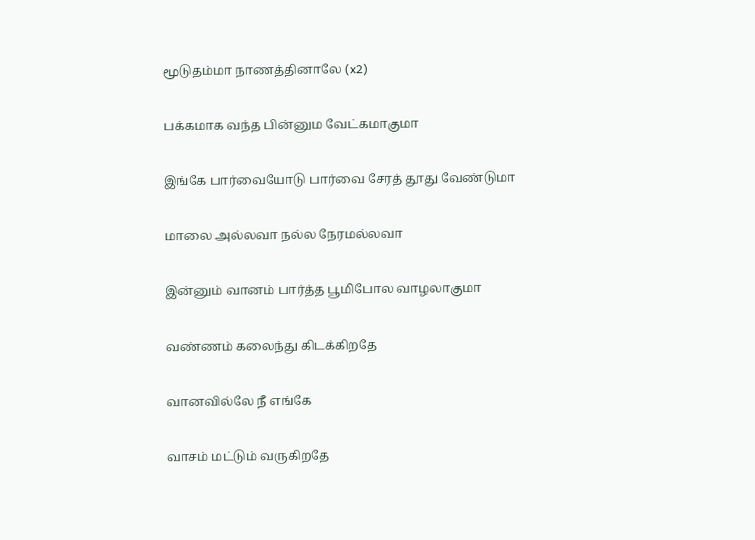மூடுதம்மா நாணத்தினாலே (x2)

பக்கமாக வந்த பின்னும வேட்கமாகுமா

இங்கே பார்வையோடு பார்வை சேரத் தூது வேண்டுமா

மாலை அல்லவா நல்ல நேரமல்லவா

இன்னும் வானம் பார்த்த பூமிபோல வாழலாகுமா

வண்ணம் கலைந்து கிடக்கிறதே

வானவில்லே நீ எங்கே

வாசம் மட்டும் வருகிறதே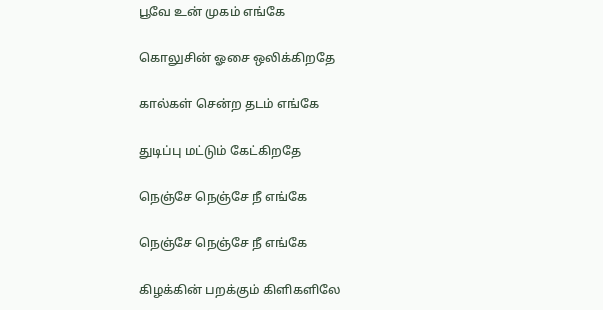பூவே உன் முகம் எங்கே

கொலுசின் ஓசை ஒலிக்கிறதே

கால்கள் சென்ற தடம் எங்கே

துடிப்பு மட்டும் கேட்கிறதே

நெஞ்சே நெஞ்சே நீ எங்கே

நெஞ்சே நெஞ்சே நீ எங்கே

கிழக்கின் பறக்கும் கிளிகளிலே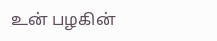உன் பழகின்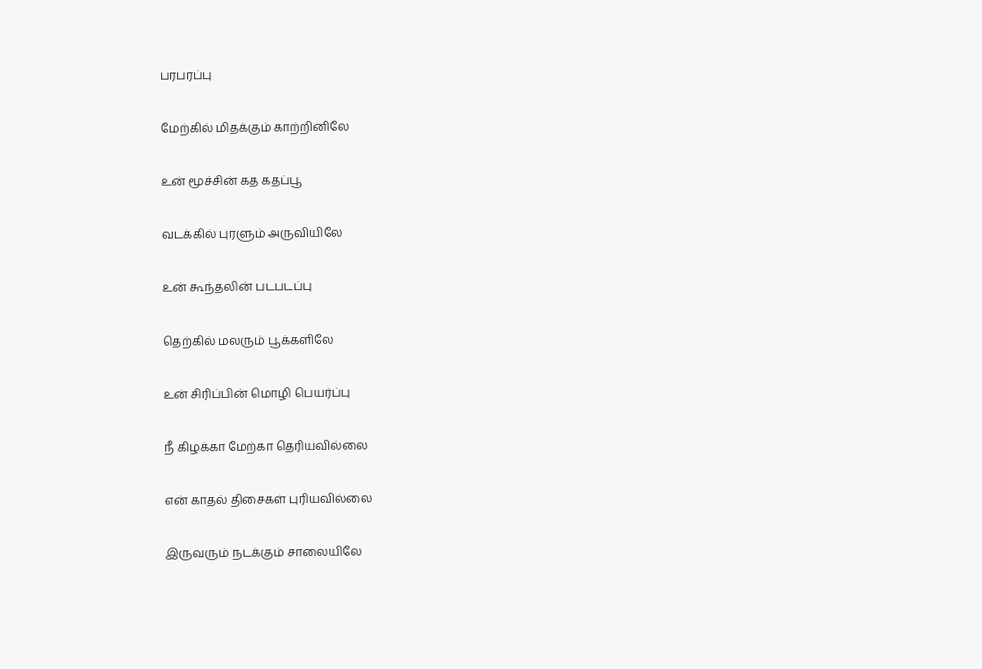பரபரப்பு

மேற்கில் மிதக்கும் காற்றினிலே

உன் மூச்சின் கத கதப்பூ

வடக்கில் புரளும் அருவியிலே

உன் கூந்தலின் படபடப்பு

தெற்கில் மலரும் பூக்களிலே

உன் சிரிப்பின் மொழி பெயர்ப்பு

நீ கிழக்கா மேற்கா தெரியவில்லை

என் காதல் திசைகள் புரியவில்லை

இருவரும் நடக்கும் சாலையிலே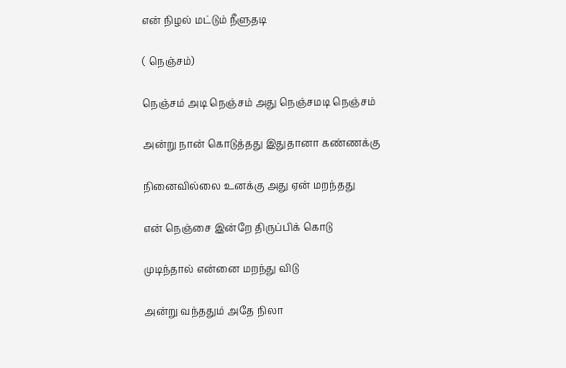என் நிழல் மட்டும் நீளுதடி

( நெஞ்சம்)

நெஞ்சம் அடி நெஞ்சம் அது நெஞ்சமடி நெஞ்சம்

அன்று நான் கொடுத்தது இதுதானா கண்ணக்கு

நினைவில்லை உனக்கு அது ஏன் மறந்தது

என் நெஞ்சை இன்றே திருப்பிக் கொடு

முடிந்தால் என்னை மறந்து விடு

அன்று வந்ததும் அதே நிலா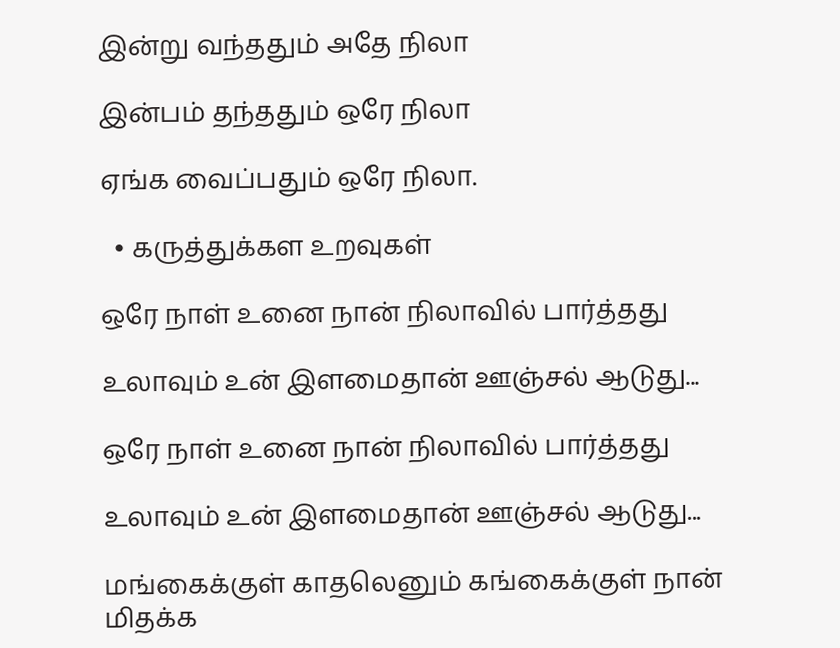இன்று வந்ததும் அதே நிலா

இன்பம் தந்ததும் ஒரே நிலா

ஏங்க வைப்பதும் ஒரே நிலா.

  • கருத்துக்கள உறவுகள்

ஒரே நாள் உனை நான் நிலாவில் பார்த்தது

உலாவும் உன் இளமைதான் ஊஞ்சல் ஆடுது...

ஒரே நாள் உனை நான் நிலாவில் பார்த்தது

உலாவும் உன் இளமைதான் ஊஞ்சல் ஆடுது...

மங்கைக்குள் காதலெனும் கங்கைக்குள் நான் மிதக்க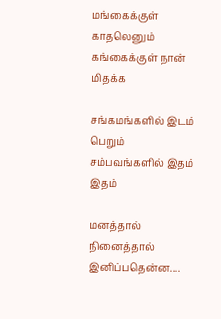மங்கைக்குள் காதலெனும் கங்கைக்குள் நான் மிதக்க

சங்கமங்களில் இடம் பெறும் சம்பவங்களில் இதம் இதம்

மனத்தால் நினைத்தால் இனிப்பதென்ன....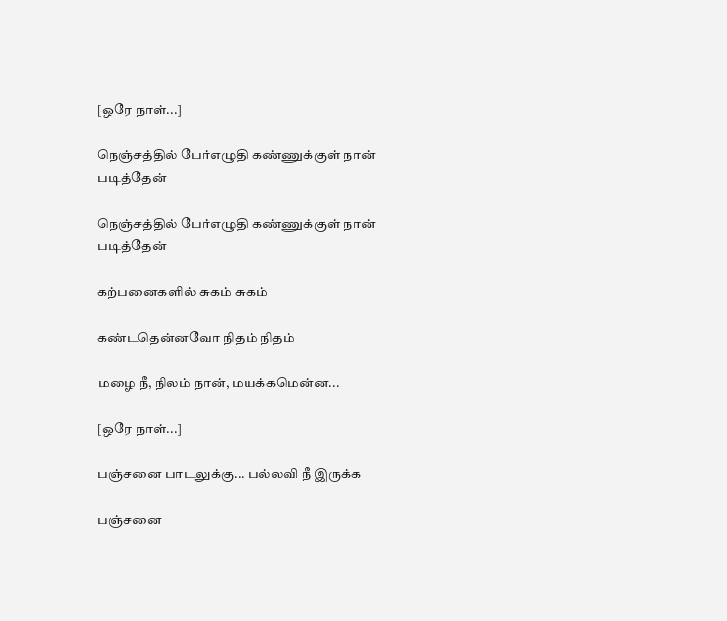[ஒரே நாள்...]

நெஞ்சத்தில் பேர்எழுதி கண்ணுக்குள் நான் படித்தேன்

நெஞ்சத்தில் பேர்எழுதி கண்ணுக்குள் நான் படித்தேன்

கற்பனைகளில் சுகம் சுகம்

கண்டதென்னவோ நிதம் நிதம்

மழை நீ, நிலம் நான், மயக்கமென்ன...

[ஒரே நாள்...]

பஞ்சனை பாடலுக்கு... பல்லவி நீ இருக்க

பஞ்சனை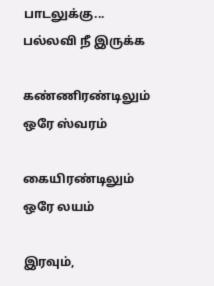பாடலுக்கு... பல்லவி நீ இருக்க

கண்ணிரண்டிலும் ஒரே ஸ்வரம்

கையிரண்டிலும் ஒரே லயம்

இரவும்,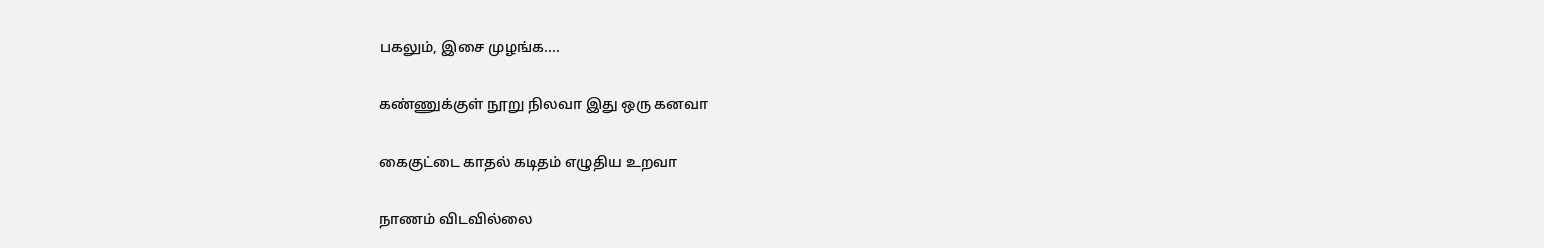பகலும், இசை முழங்க....

கண்ணுக்குள் நூறு நிலவா இது ஒரு கனவா

கைகுட்டை காதல் கடிதம் எழுதிய உறவா

நாணம் விடவில்லை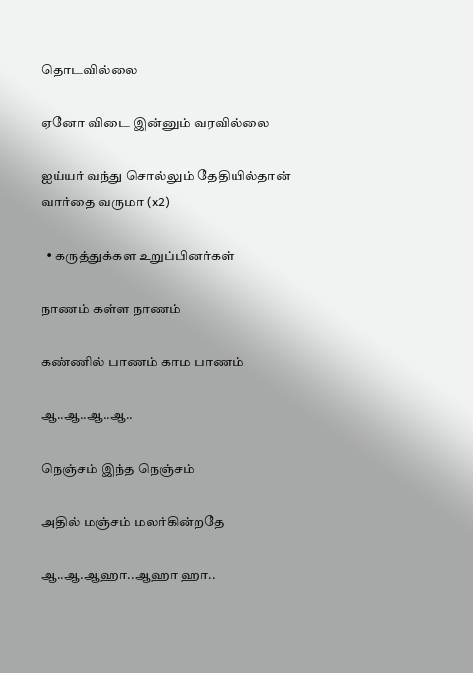தொடவில்லை

ஏனோ விடை இன்னும் வரவில்லை

ஐய்யர் வந்து சொல்லும் தேதியில்தான் வார்தை வருமா (x2)

  • கருத்துக்கள உறுப்பினர்கள்

நாணம் கள்ள நாணம்

கண்ணில் பாணம் காம பாணம்

ஆ..ஆ..ஆ..ஆ..

நெஞ்சம் இந்த நெஞ்சம்

அதில் மஞ்சம் மலர்கின்றதே

ஆ..ஆ.ஆஹா..ஆஹா ஹா..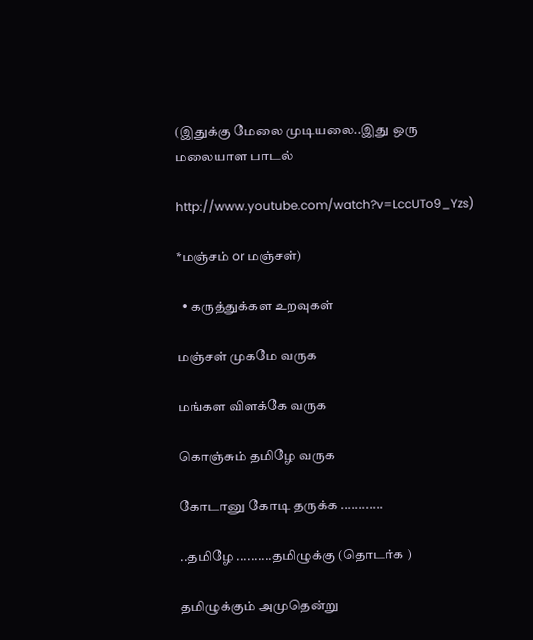(இதுக்கு மேலை முடியலை..இது ஒரு மலையாள பாடல்

http://www.youtube.com/watch?v=LccUTo9_Yzs)

*மஞ்சம் or மஞ்சள்)

  • கருத்துக்கள உறவுகள்

மஞ்சள் முகமே வருக

மங்கள விளக்கே வருக

கொஞ்சும் தமிழே வருக

கோடானு கோடி தருக்க ............

..தமிழே ..........தமிழுக்கு (தொடர்க )

தமிழுக்கும் அமுதென்று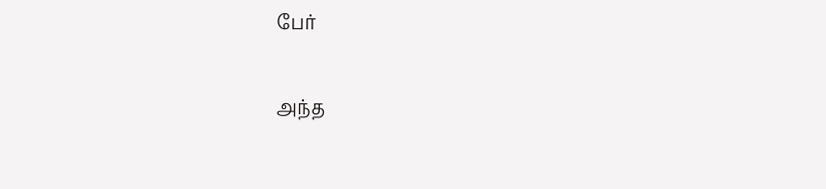பேர்

அந்த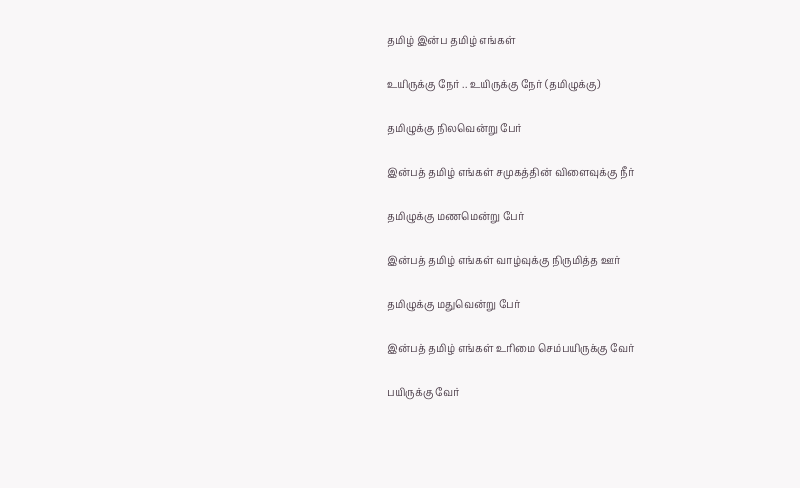தமிழ் இன்ப தமிழ் எங்கள்

உயிருக்கு நேர் .. உயிருக்கு நேர் (தமிழுக்கு)

தமிழுக்கு நிலவென்று பேர்

இன்பத் தமிழ் எங்கள் சமுகத்தின் விளைவுக்கு நீர்

தமிழுக்கு மணமென்று பேர்

இன்பத் தமிழ் எங்கள் வாழ்வுக்கு நிருமித்த ஊர்

தமிழுக்கு மதுவென்று பேர்

இன்பத் தமிழ் எங்கள் உரிமை செம்பயிருக்கு வேர்

பயிருக்கு வேர்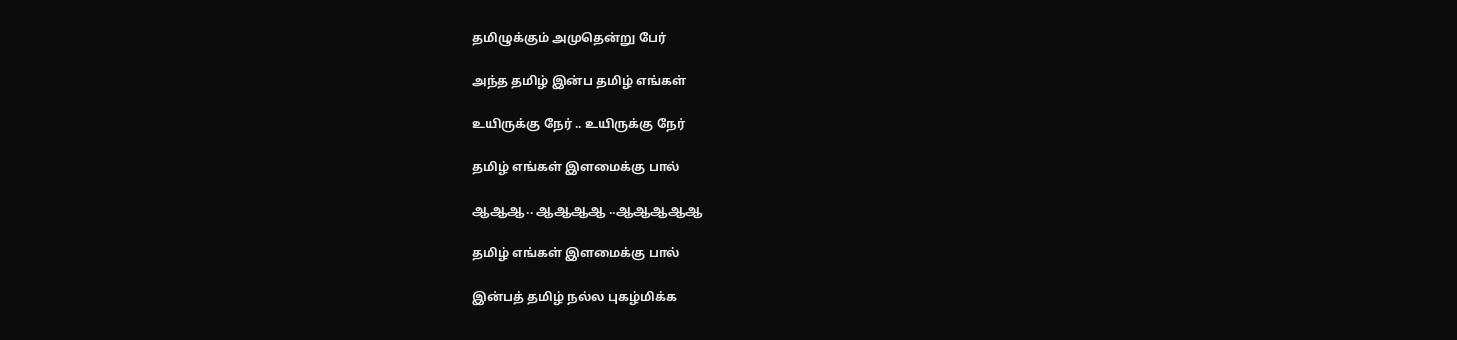தமிழுக்கும் அமுதென்று பேர்

அந்த தமிழ் இன்ப தமிழ் எங்கள்

உயிருக்கு நேர் .. உயிருக்கு நேர்

தமிழ் எங்கள் இளமைக்கு பால்

ஆஆஆ.. ஆஆஆஆ ..ஆஆஆஆஆ

தமிழ் எங்கள் இளமைக்கு பால்

இன்பத் தமிழ் நல்ல புகழ்மிக்க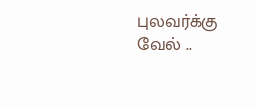புலவர்க்கு வேல் ..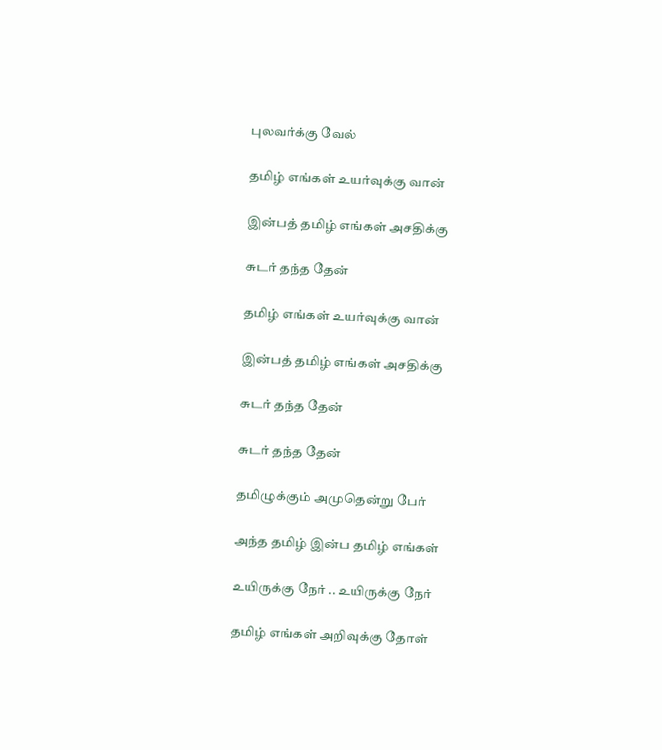புலவர்க்கு வேல்

தமிழ் எங்கள் உயர்வுக்கு வான்

இன்பத் தமிழ் எங்கள் அசதிக்கு

சுடர் தந்த தேன்

தமிழ் எங்கள் உயர்வுக்கு வான்

இன்பத் தமிழ் எங்கள் அசதிக்கு

சுடர் தந்த தேன்

சுடர் தந்த தேன்

தமிழுக்கும் அமுதென்று பேர்

அந்த தமிழ் இன்ப தமிழ் எங்கள்

உயிருக்கு நேர் .. உயிருக்கு நேர்

தமிழ் எங்கள் அறிவுக்கு தோள்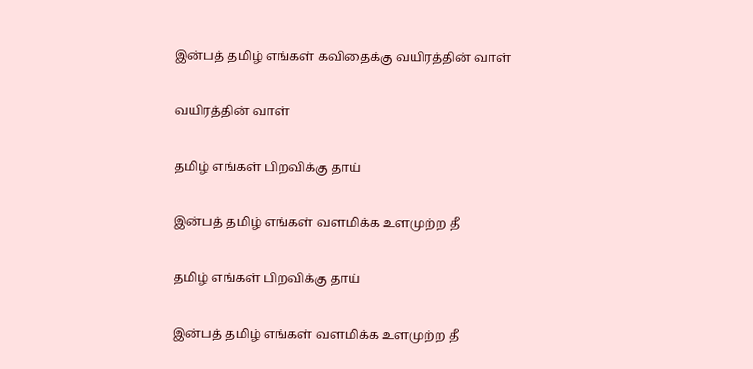இன்பத் தமிழ் எங்கள் கவிதைக்கு வயிரத்தின் வாள்

வயிரத்தின் வாள்

தமிழ் எங்கள் பிறவிக்கு தாய்

இன்பத் தமிழ் எங்கள் வளமிக்க உளமுற்ற தீ

தமிழ் எங்கள் பிறவிக்கு தாய்

இன்பத் தமிழ் எங்கள் வளமிக்க உளமுற்ற தீ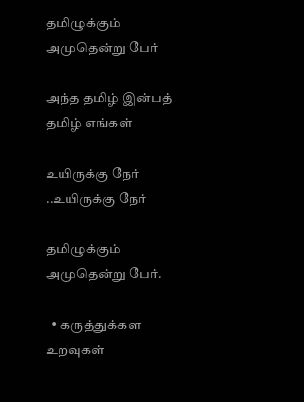தமிழுக்கும் அமுதென்று பேர்

அந்த தமிழ் இன்பத் தமிழ் எங்கள்

உயிருக்கு நேர் ..உயிருக்கு நேர்

தமிழுக்கும் அமுதென்று பேர்.

  • கருத்துக்கள உறவுகள்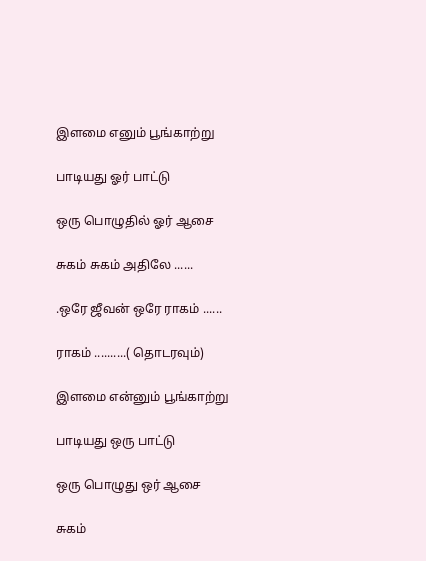இளமை எனும் பூங்காற்று

பாடியது ஓர் பாட்டு

ஒரு பொழுதில் ஓர் ஆசை

சுகம் சுகம் அதிலே ......

.ஒரே ஜீவன் ஒரே ராகம் ......

ராகம் ..........( தொடரவும்)

இளமை என்னும் பூங்காற்று

பாடியது ஒரு பாட்டு

ஒரு பொழுது ஒர் ஆசை

சுகம்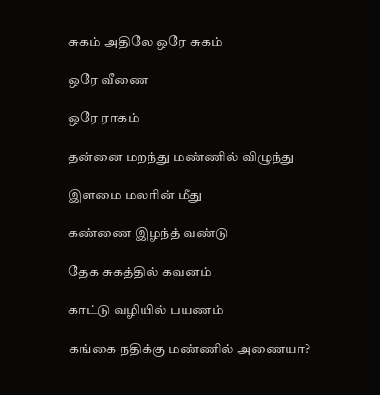சுகம் அதிலே ஒரே சுகம்

ஒரே வீணை

ஒரே ராகம்

தன்னை மறந்து மண்ணில் விழுந்து

இளமை மலரின் மீது

கண்ணை இழந்த் வண்டு

தேக சுகத்தில் கவனம்

காட்டு வழியில் பயணம்

கங்கை நதிக்கு மண்ணில் அணையா?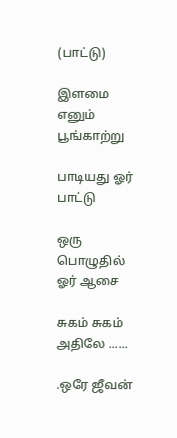(பாட்டு)

இளமை எனும் பூங்காற்று

பாடியது ஓர் பாட்டு

ஒரு பொழுதில் ஓர் ஆசை

சுகம் சுகம் அதிலே ......

.ஒரே ஜீவன்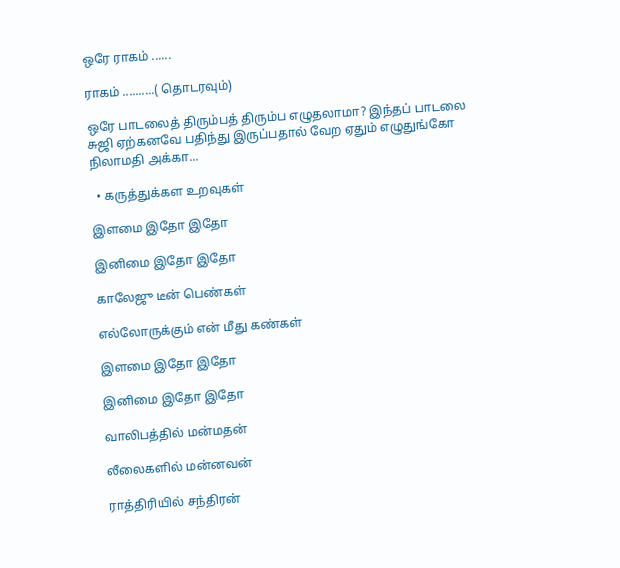ஒரே ராகம் ......

ராகம் ..........( தொடரவும்)

ஒரே பாடலைத் திரும்பத் திரும்ப எழுதலாமா? இந்தப் பாடலை சுஜி ஏற்கனவே பதிந்து இருப்பதால் வேற ஏதும் எழுதுங்கோ நிலாமதி அக்கா...

  • கருத்துக்கள உறவுகள்

இளமை இதோ இதோ

இனிமை இதோ இதோ

காலேஜு டீன் பெண்கள்

எல்லோருக்கும் என் மீது கண்கள்

இளமை இதோ இதோ

இனிமை இதோ இதோ

வாலிபத்தில் மன்மதன்

லீலைகளில் மன்னவன்

ராத்திரியில் சந்திரன்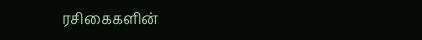ரசிகைகளின்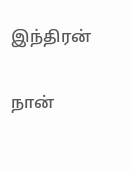இந்திரன்

நான்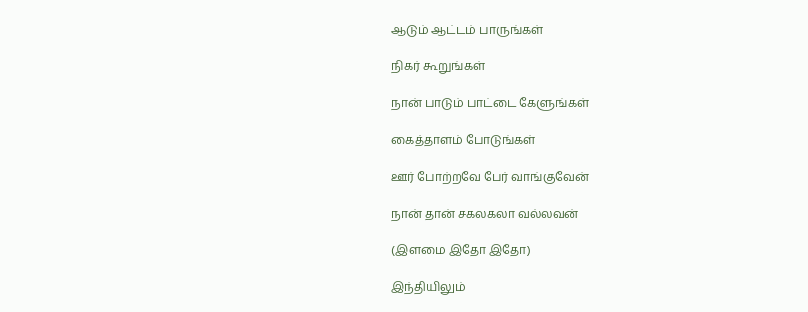ஆடும் ஆட்டம் பாருங்கள்

நிகர் கூறுங்கள்

நான் பாடும் பாட்டை கேளுங்கள்

கைத்தாளம் போடுங்கள்

ஊர் போற்றவே பேர் வாங்குவேன்

நான் தான் சகலகலா வல்லவன்

(இளமை இதோ இதோ)

இந்தியிலும்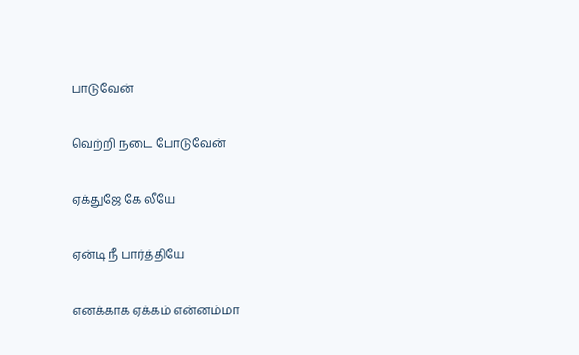பாடுவேன்

வெற்றி நடை போடுவேன்

ஏக்துஜே கே லீயே

ஏன்டி நீ பார்த்தியே

எனக்காக ஏக்கம் என்னம்மா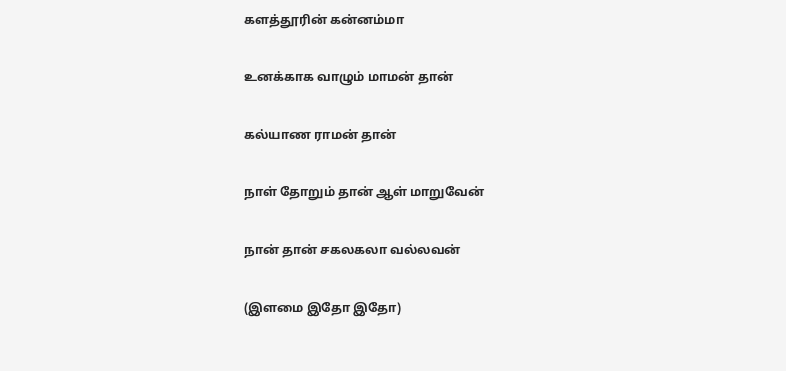களத்தூரின் கன்னம்மா

உனக்காக வாழும் மாமன் தான்

கல்யாண ராமன் தான்

நாள் தோறும் தான் ஆள் மாறுவேன்

நான் தான் சகலகலா வல்லவன்

(இளமை இதோ இதோ)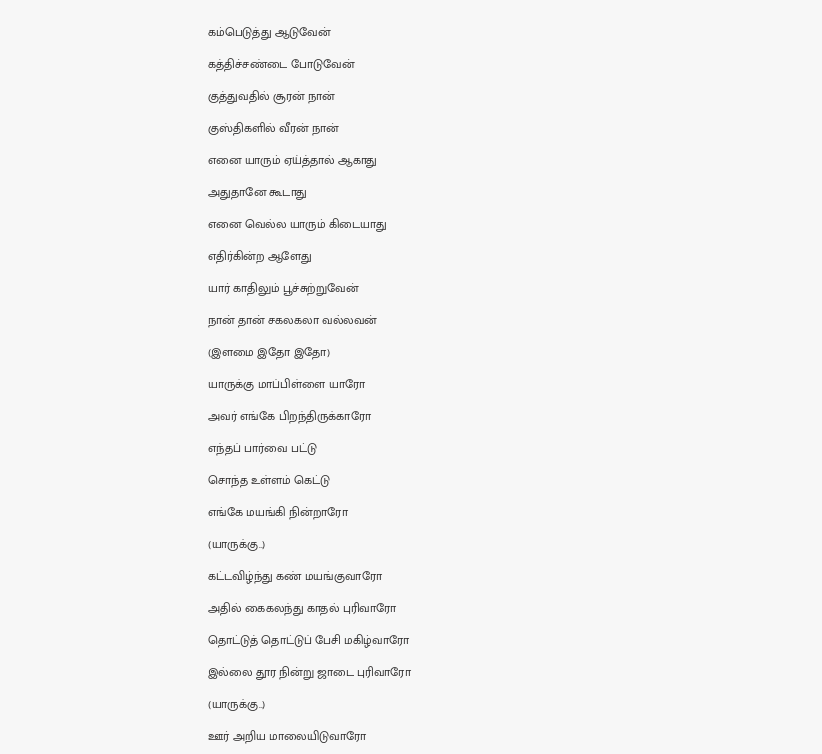கம்பெடுத்து ஆடுவேன்

கத்திச்சண்டை போடுவேன்

குத்துவதில் சூரன் நான்

குஸ்திகளில் வீரன் நான்

எனை யாரும் ஏய்த்தால் ஆகாது

அதுதானே கூடாது

எனை வெல்ல யாரும் கிடையாது

எதிர்கின்ற ஆளேது

யார் காதிலும் பூச்சுற்றுவேன்

நான் தான் சகலகலா வல்லவன்

(இளமை இதோ இதோ)

யாருக்கு மாப்பிள்ளை யாரோ

அவர் எங்கே பிறந்திருக்காரோ

எந்தப் பார்வை பட்டு

சொந்த உள்ளம் கெட்டு

எங்கே மயங்கி நின்றாரோ

(யாருக்கு..)

கட்டவிழ்ந்து கண் மயங்குவாரோ

அதில் கைகலந்து காதல் புரிவாரோ

தொட்டுத் தொட்டுப் பேசி மகிழ்வாரோ

இல்லை தூர நின்று ஜாடை புரிவாரோ

(யாருக்கு..)

ஊர் அறிய மாலையிடுவாரோ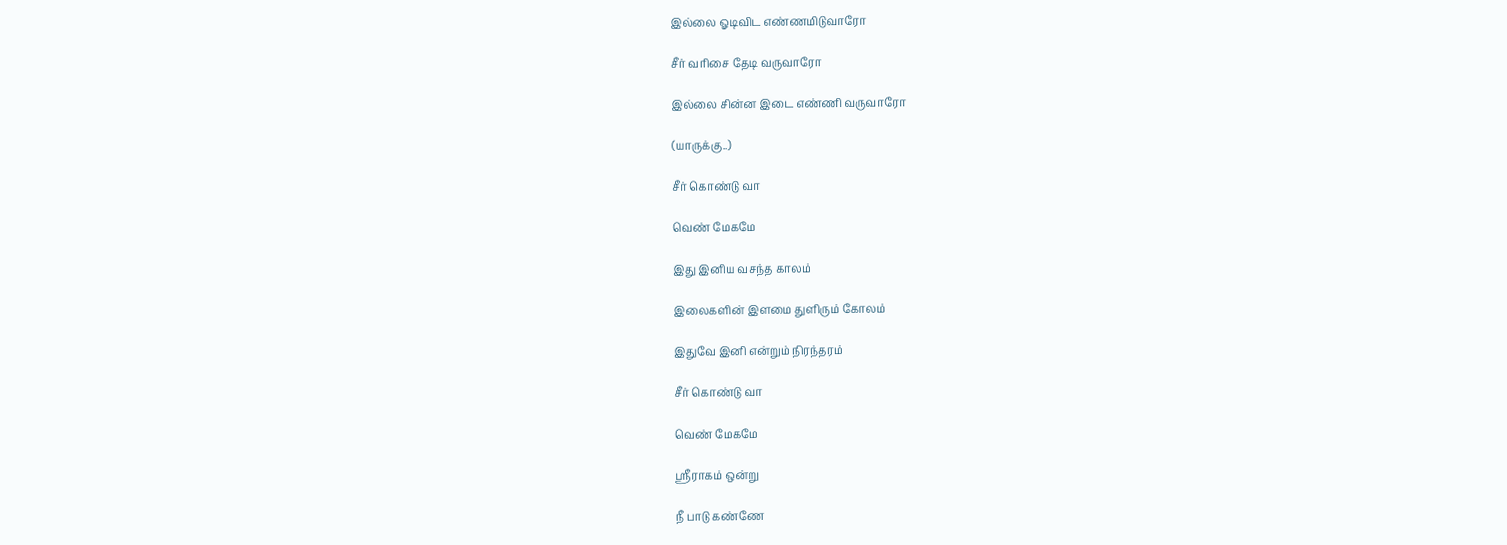இல்லை ஓடிவிட எண்ணமிடுவாரோ

சீர் வரிசை தேடி வருவாரோ

இல்லை சின்ன இடை எண்ணி வருவாரோ

(யாருக்கு..)

சீர் கொண்டு வா

வெண் மேகமே

இது இனிய வசந்த காலம்

இலைகளின் இளமை துளிரும் கோலம்

இதுவே இனி என்றும் நிரந்தரம்

சீர் கொண்டு வா

வெண் மேகமே

ஸ்ரீராகம் ஒன்று

நீ பாடு கண்ணே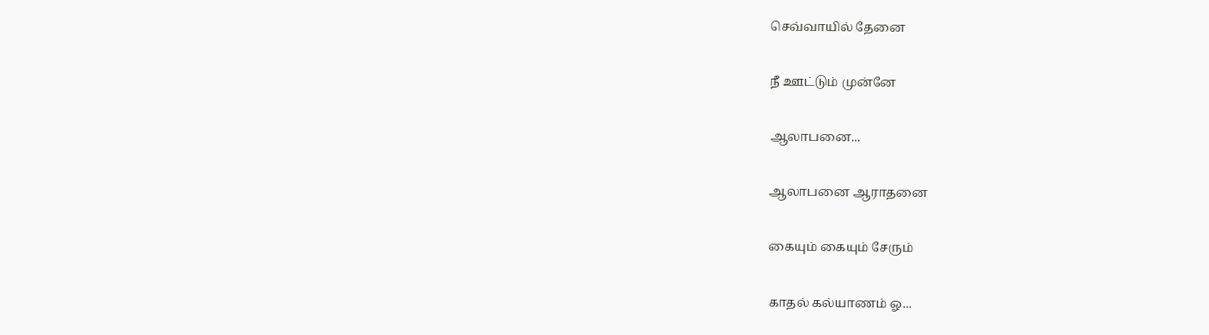செவ்வாயில் தேனை

நீ ஊட்டும் முன்னே

ஆலாபனை...

ஆலாபனை ஆராதனை

கையும் கையும் சேரும்

காதல் கல்யாணம் ஓ...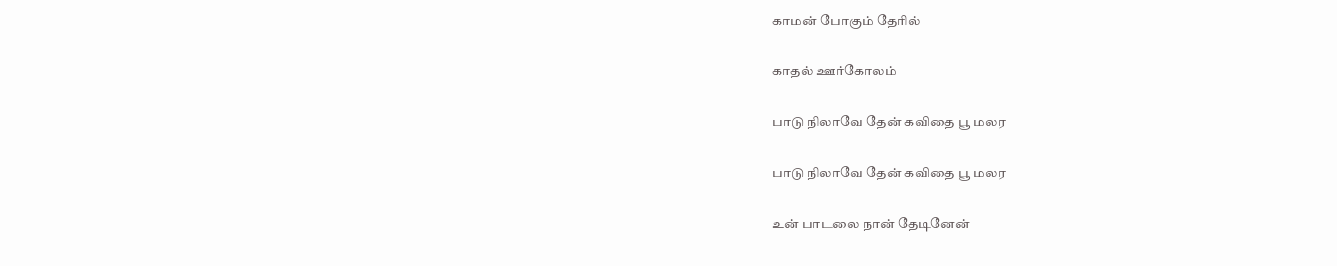காமன் போகும் தேரில்

காதல் ஊர்கோலம்

பாடு நிலாவே தேன் கவிதை பூ மலர

பாடு நிலாவே தேன் கவிதை பூ மலர

உன் பாடலை நான் தேடினேன்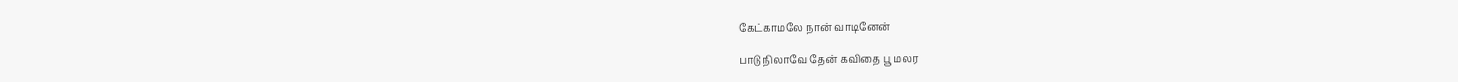கேட்காமலே நான் வாடினேன்

பாடு நிலாவே தேன் கவிதை பூ மலர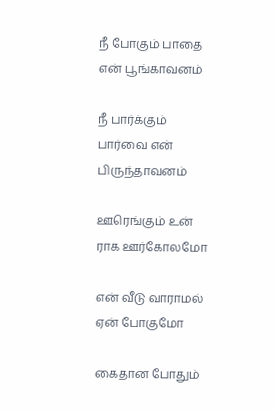நீ போகும் பாதை என் பூங்காவனம்

நீ பார்க்கும் பார்வை என் பிருந்தாவனம்

ஊரெங்கும் உன் ராக ஊர்கோலமோ

என் வீடு வாராமல் ஏன் போகுமோ

கைதான போதும்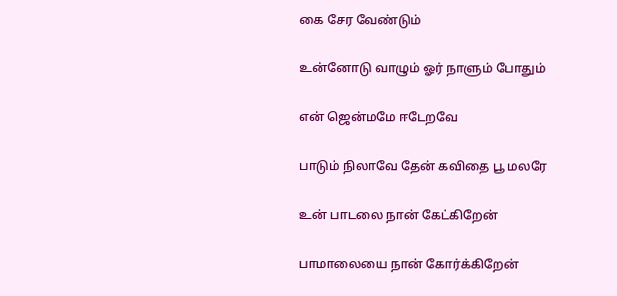கை சேர வேண்டும்

உன்னோடு வாழும் ஓர் நாளும் போதும்

என் ஜென்மமே ஈடேறவே

பாடும் நிலாவே தேன் கவிதை பூ மலரே

உன் பாடலை நான் கேட்கிறேன்

பாமாலையை நான் கோர்க்கிறேன்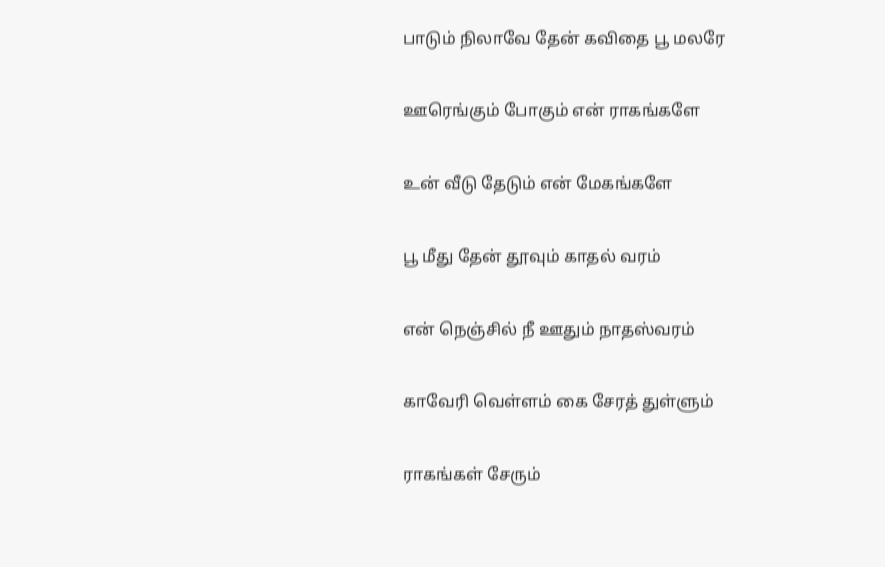பாடும் நிலாவே தேன் கவிதை பூ மலரே

ஊரெங்கும் போகும் என் ராகங்களே

உன் வீடு தேடும் என் மேகங்களே

பூ மீது தேன் தூவும் காதல் வரம்

என் நெஞ்சில் நீ ஊதும் நாதஸ்வரம்

காவேரி வெள்ளம் கை சேரத் துள்ளும்

ராகங்கள் சேரும்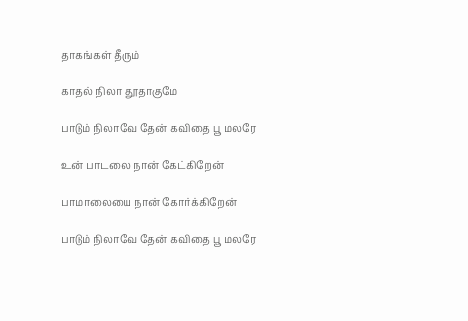தாகங்கள் தீரும்

காதல் நிலா தூதாகுமே

பாடும் நிலாவே தேன் கவிதை பூ மலரே

உன் பாடலை நான் கேட்கிறேன்

பாமாலையை நான் கோர்க்கிறேன்

பாடும் நிலாவே தேன் கவிதை பூ மலரே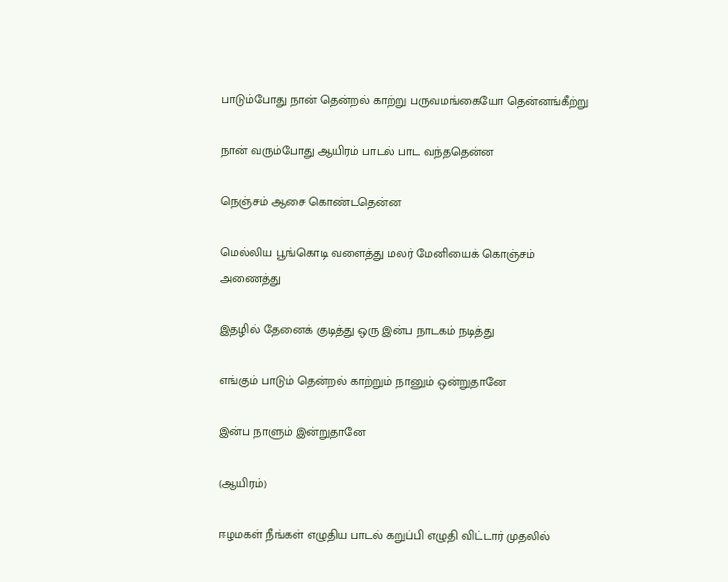பாடும்போது நான் தென்றல் காற்று பருவமங்கையோ தென்னங்கீற்று

நான் வரும்போது ஆயிரம் பாடல் பாட வந்ததென்ன

நெஞ்சம் ஆசை கொண்டதென்ன

மெல்லிய பூங்கொடி வளைத்து மலர் மேனியைக் கொஞ்சம் அணைத்து

இதழில் தேனைக் குடித்து ஒரு இன்ப நாடகம் நடித்து

எங்கும் பாடும் தென்றல் காற்றும் நானும் ஒன்றுதானே

இன்ப நாளும் இன்றுதானே

(ஆயிரம்)

ஈழமகள் நீங்கள் எழுதிய பாடல் கறுப்பி எழுதி விட்டார் முதலில்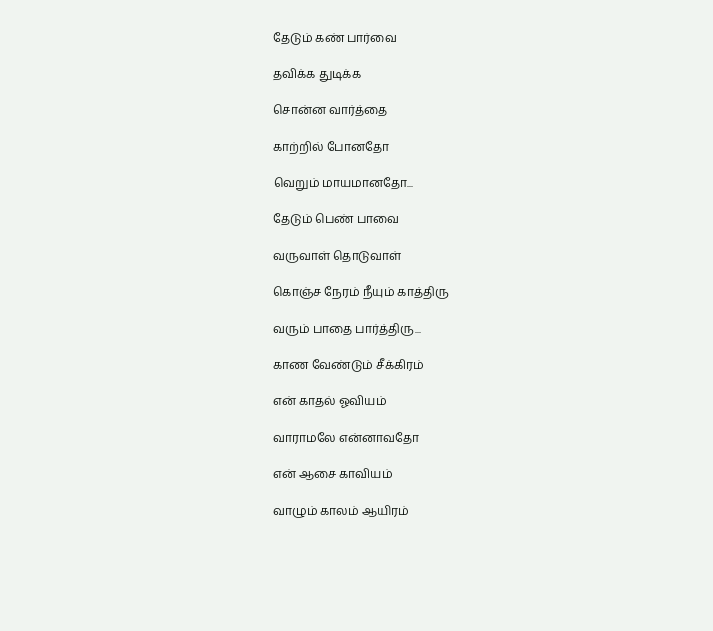தேடும் கண் பார்வை

தவிக்க துடிக்க

சொன்ன வார்த்தை

காற்றில் போனதோ

வெறும் மாயமானதோ...

தேடும் பெண் பாவை

வருவாள் தொடுவாள்

கொஞ்ச நேரம் நீயும் காத்திரு

வரும் பாதை பார்த்திரு...

காண வேண்டும் சீக்கிரம்

என் காதல் ஓவியம்

வாராமலே என்னாவதோ

என் ஆசை காவியம்

வாழும் காலம் ஆயிரம்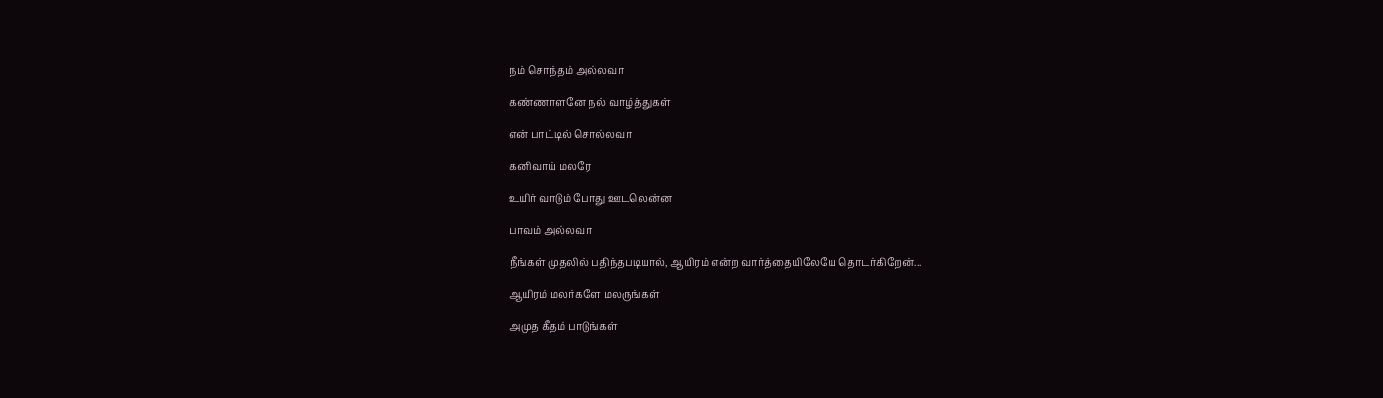நம் சொந்தம் அல்லவா

கண்ணாளனே நல் வாழ்த்துகள்

என் பாட்டில் சொல்லவா

கனிவாய் மலரே

உயிர் வாடும் போது ஊடலென்ன

பாவம் அல்லவா

நீங்கள் முதலில் பதிந்தபடியால், ஆயிரம் என்ற வார்த்தையிலேயே தொடர்கிறேன்...

ஆயிரம் மலர்களே மலருங்கள்

அமுத கீதம் பாடுங்கள்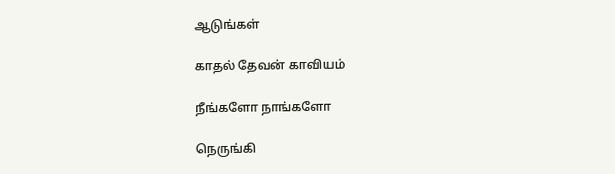ஆடுங்கள்

காதல் தேவன் காவியம்

நீங்களோ நாங்களோ

நெருங்கி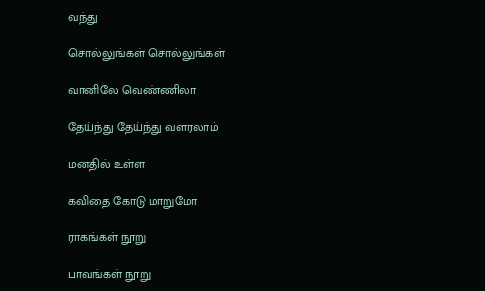வந்து

சொல்லுங்கள் சொல்லுங்கள்

வானிலே வெண்ணிலா

தேய்ந்து தேய்ந்து வளரலாம்

மனதில் உள்ள

கவிதை கோடு மாறுமோ

ராகங்கள் நூறு

பாவங்கள் நூறு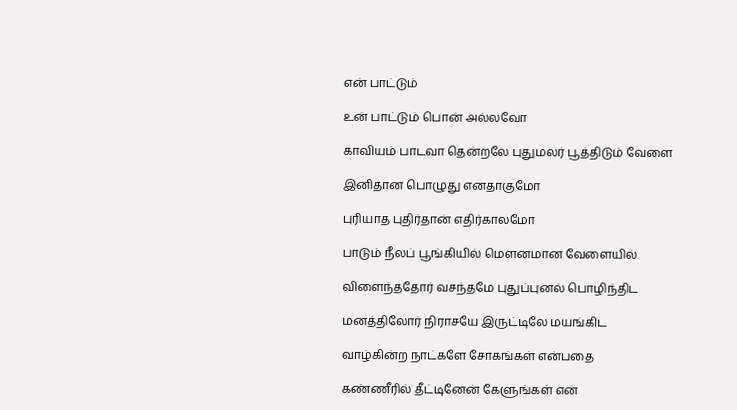என் பாட்டும்

உன் பாட்டும் பொன் அல்லவோ

காவியம் பாடவா தென்றலே புதுமலர் பூத்திடும் வேளை

இனிதான பொழுது எனதாகுமோ

புரியாத புதிர்தான் எதிர்காலமோ

பாடும் நீலப் பூங்கியில் மெளனமான வேளையில்

விளைந்ததோர் வசந்தமே புதுப்புனல் பொழிந்திட

மனத்திலோர் நிராசயே இருட்டிலே மயங்கிட

வாழ்கின்ற நாட்களே சோகங்கள் என்பதை

கண்ணீரில் தீட்டினேன் கேளுங்கள் என்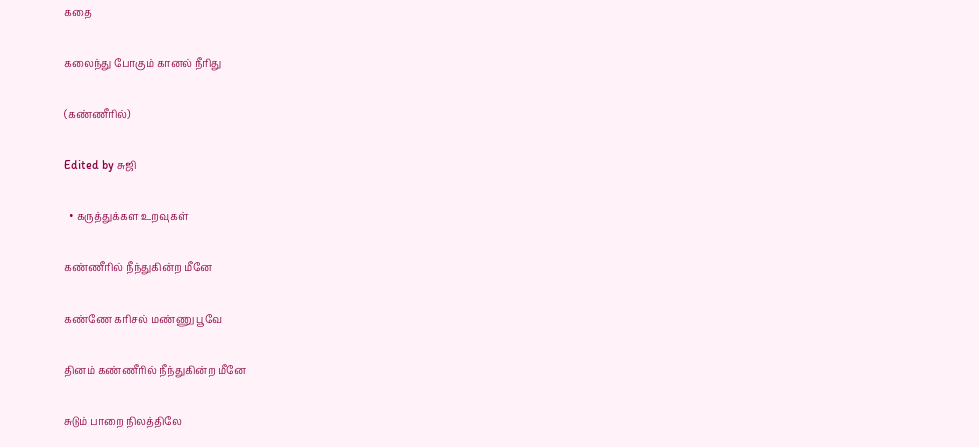கதை

கலைந்து போகும் கானல் நீரிது

(கண்ணீரில்)

Edited by சுஜி

  • கருத்துக்கள உறவுகள்

கண்ணீரில் நீந்துகின்ற மீனே

கண்ணே கரிசல் மண்ணு பூவே

தினம் கண்ணீரில் நீந்துகின்ற மீனே

சுடும் பாறை நிலத்திலே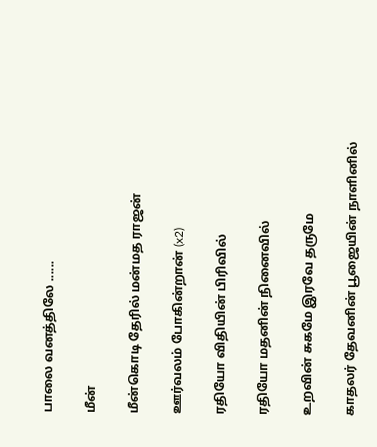பாலை வனத்திலே ......

மீன்

மீன்கொடி தேரில் மன்மத ராஜன்

ஊர்வலம் போகின்றான் (x2)

ரதியோ விதியின் பிரிவில்

ரதியோ மதனின் நினைவில்

உறவின் சுகமே இரவே தருமே

காதலர் தேவனின் பூஜையின் நாளினில்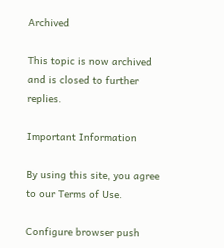Archived

This topic is now archived and is closed to further replies.

Important Information

By using this site, you agree to our Terms of Use.

Configure browser push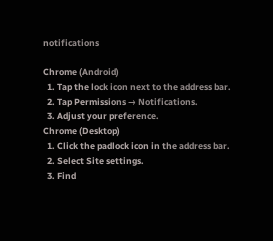notifications

Chrome (Android)
  1. Tap the lock icon next to the address bar.
  2. Tap Permissions → Notifications.
  3. Adjust your preference.
Chrome (Desktop)
  1. Click the padlock icon in the address bar.
  2. Select Site settings.
  3. Find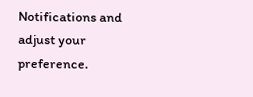Notifications and adjust your preference.